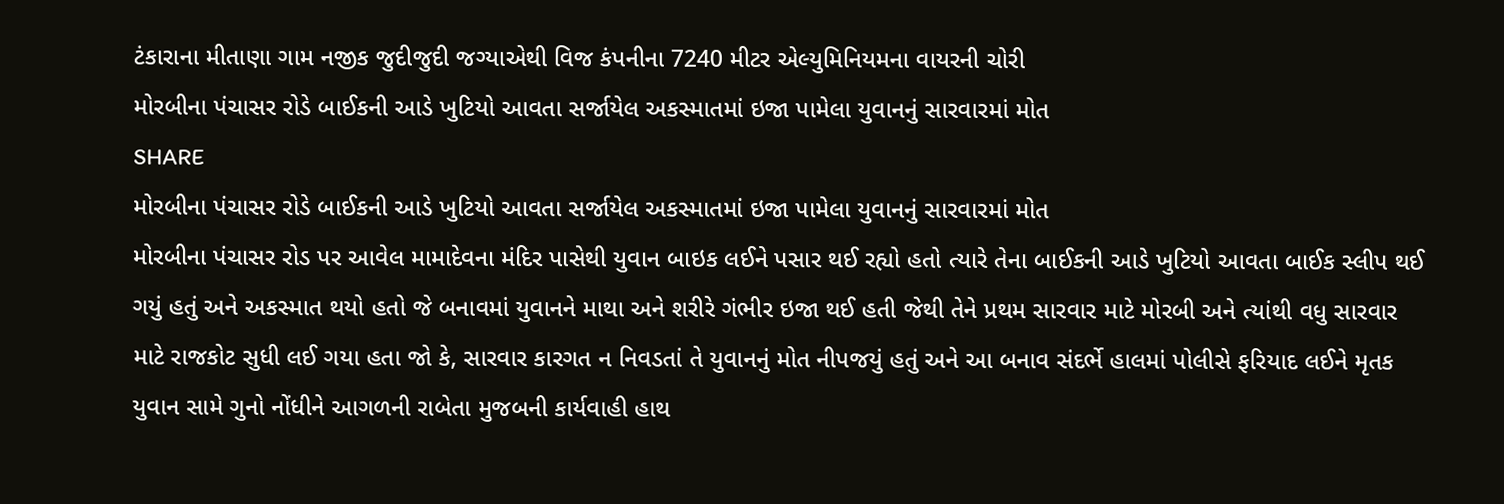ટંકારાના મીતાણા ગામ નજીક જુદીજુદી જગ્યાએથી વિજ કંપનીના 7240 મીટર એલ્યુમિનિયમના વાયરની ચોરી
મોરબીના પંચાસર રોડે બાઈકની આડે ખુટિયો આવતા સર્જાયેલ અકસ્માતમાં ઇજા પામેલા યુવાનનું સારવારમાં મોત
SHARE
મોરબીના પંચાસર રોડે બાઈકની આડે ખુટિયો આવતા સર્જાયેલ અકસ્માતમાં ઇજા પામેલા યુવાનનું સારવારમાં મોત
મોરબીના પંચાસર રોડ પર આવેલ મામાદેવના મંદિર પાસેથી યુવાન બાઇક લઈને પસાર થઈ રહ્યો હતો ત્યારે તેના બાઈકની આડે ખુટિયો આવતા બાઈક સ્લીપ થઈ ગયું હતું અને અકસ્માત થયો હતો જે બનાવમાં યુવાનને માથા અને શરીરે ગંભીર ઇજા થઈ હતી જેથી તેને પ્રથમ સારવાર માટે મોરબી અને ત્યાંથી વધુ સારવાર માટે રાજકોટ સુધી લઈ ગયા હતા જો કે, સારવાર કારગત ન નિવડતાં તે યુવાનનું મોત નીપજયું હતું અને આ બનાવ સંદર્ભે હાલમાં પોલીસે ફરિયાદ લઈને મૃતક યુવાન સામે ગુનો નોંધીને આગળની રાબેતા મુજબની કાર્યવાહી હાથ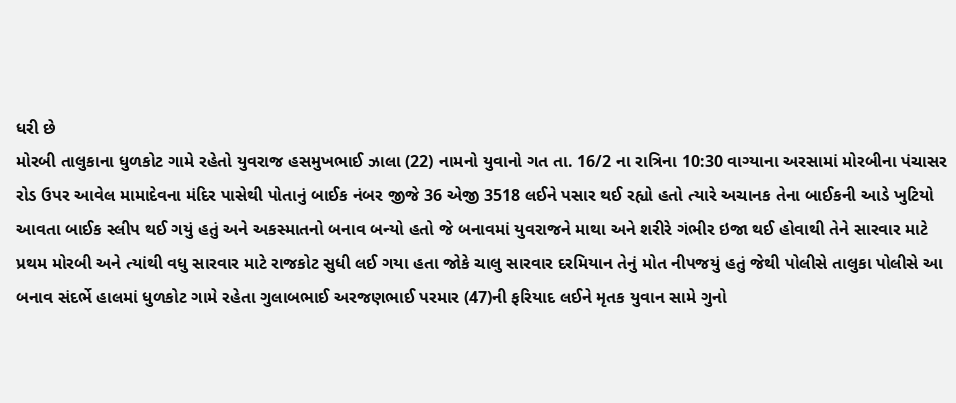ધરી છે
મોરબી તાલુકાના ધુળકોટ ગામે રહેતો યુવરાજ હસમુખભાઈ ઝાલા (22) નામનો યુવાનો ગત તા. 16/2 ના રાત્રિના 10:30 વાગ્યાના અરસામાં મોરબીના પંચાસર રોડ ઉપર આવેલ મામાદેવના મંદિર પાસેથી પોતાનું બાઈક નંબર જીજે 36 એજી 3518 લઈને પસાર થઈ રહ્યો હતો ત્યારે અચાનક તેના બાઈકની આડે ખુટિયો આવતા બાઈક સ્લીપ થઈ ગયું હતું અને અકસ્માતનો બનાવ બન્યો હતો જે બનાવમાં યુવરાજને માથા અને શરીરે ગંભીર ઇજા થઈ હોવાથી તેને સારવાર માટે પ્રથમ મોરબી અને ત્યાંથી વધુ સારવાર માટે રાજકોટ સુધી લઈ ગયા હતા જોકે ચાલુ સારવાર દરમિયાન તેનું મોત નીપજયું હતું જેથી પોલીસે તાલુકા પોલીસે આ બનાવ સંદર્ભે હાલમાં ધુળકોટ ગામે રહેતા ગુલાબભાઈ અરજણભાઈ પરમાર (47)ની ફરિયાદ લઈને મૃતક યુવાન સામે ગુનો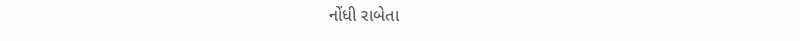નોંધી રાબેતા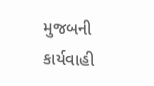મુજબની કાર્યવાહી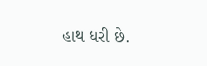હાથ ધરી છે.